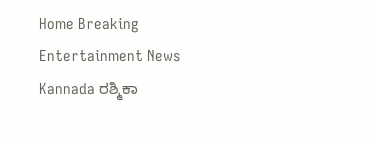Home Breaking Entertainment News Kannada ರಶ್ಮಿಕಾ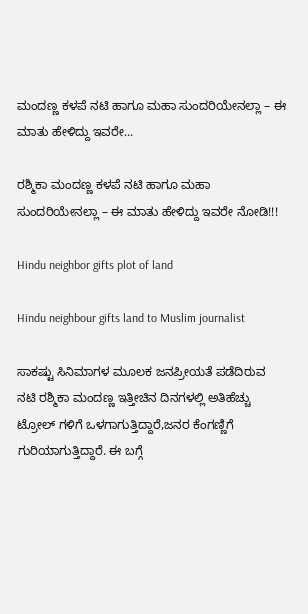ಮಂದಣ್ಣ ಕಳಪೆ ನಟಿ ಹಾಗೂ ಮಹಾ ಸುಂದರಿಯೇನಲ್ಲಾ – ಈ ಮಾತು ಹೇಳಿದ್ದು ಇವರೇ...

ರಶ್ಮಿಕಾ ಮಂದಣ್ಣ ಕಳಪೆ ನಟಿ ಹಾಗೂ ಮಹಾ ಸುಂದರಿಯೇನಲ್ಲಾ – ಈ ಮಾತು ಹೇಳಿದ್ದು ಇವರೇ ನೋಡಿ!!!

Hindu neighbor gifts plot of land

Hindu neighbour gifts land to Muslim journalist

ಸಾಕಷ್ಟು ಸಿನಿಮಾಗಳ‌ ಮೂಲಕ ಜನಪ್ರೀಯತೆ ಪಡೆದಿರುವ ನಟಿ ರಶ್ಮಿಕಾ ಮಂದಣ್ಣ ಇತ್ತೀಚಿನ ದಿನಗಳಲ್ಲಿ ಅತಿಹೆಚ್ಚು ಟ್ರೋಲ್ ಗಳಿಗೆ ಒಳಗಾಗುತ್ತಿದ್ದಾರೆ,ಜನರ ಕೆಂಗಣ್ಣಿಗೆ ಗುರಿಯಾಗುತ್ತಿದ್ದಾರೆ. ಈ ಬಗ್ಗೆ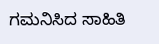ಗಮನಿಸಿದ ಸಾಹಿತಿ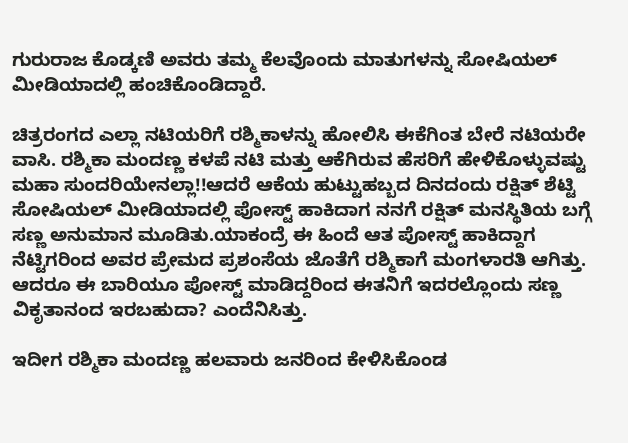ಗುರುರಾಜ ಕೊಡ್ಕಣಿ ಅವರು ತಮ್ಮ ಕೆಲವೊಂದು ಮಾತುಗಳನ್ನು ಸೋಷಿಯಲ್ ಮೀಡಿಯಾದಲ್ಲಿ ಹಂಚಿಕೊಂಡಿದ್ದಾರೆ.

ಚಿತ್ರರಂಗದ ಎಲ್ಲಾ ನಟಿಯರಿಗೆ ರಶ್ಮಿಕಾಳನ್ನು ಹೋಲಿಸಿ ಈಕೆಗಿಂತ ಬೇರೆ ನಟಿಯರೇ ವಾಸಿ. ರಶ್ಮಿಕಾ ಮಂದಣ್ಣ ಕಳಪೆ ನಟಿ ಮತ್ತು ಆಕೆಗಿರುವ ಹೆಸರಿಗೆ ಹೇಳಿಕೊಳ್ಳುವಷ್ಟು ಮಹಾ ಸುಂದರಿಯೇನಲ್ಲಾ!!ಆದರೆ ಆಕೆಯ ಹುಟ್ಟುಹಬ್ಬದ ದಿನದಂದು ರಕ್ಷಿತ್ ಶೆಟ್ಟಿ ಸೋಷಿಯಲ್ ಮೀಡಿಯಾದಲ್ಲಿ ಪೋಸ್ಟ್ ಹಾಕಿದಾಗ ನನಗೆ ರಕ್ಷಿತ್ ಮನಸ್ಥಿತಿಯ ಬಗ್ಗೆ ಸಣ್ಣ ಅನುಮಾನ ಮೂಡಿತು.ಯಾಕಂದ್ರೆ ಈ ಹಿಂದೆ ಆತ ಪೋಸ್ಟ್ ಹಾಕಿದ್ದಾಗ ನೆಟ್ಟಿಗರಿಂದ ಅವರ ಪ್ರೇಮದ ಪ್ರಶಂಸೆಯ ಜೊತೆಗೆ ರಶ್ಮಿಕಾಗೆ ಮಂಗಳಾರತಿ ಆಗಿತ್ತು. ಆದರೂ ಈ ಬಾರಿಯೂ ಪೋಸ್ಟ್ ಮಾಡಿದ್ದರಿಂದ ಈತನಿಗೆ ಇದರಲ್ಲೊಂದು ಸಣ್ಣ ವಿಕೃತಾನಂದ ಇರಬಹುದಾ? ಎಂದೆನಿಸಿತ್ತು.

ಇದೀಗ ರಶ್ಮಿಕಾ ಮಂದಣ್ಣ ಹಲವಾರು ಜನರಿಂದ ಕೇಳಿಸಿಕೊಂಡ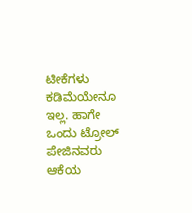ಟೀಕೆಗಳು ಕಡಿಮೆಯೇನೂ ಇಲ್ಲ. ಹಾಗೇ ಒಂದು ಟ್ರೋಲ್ ಪೇಜಿನವರು ಆಕೆಯ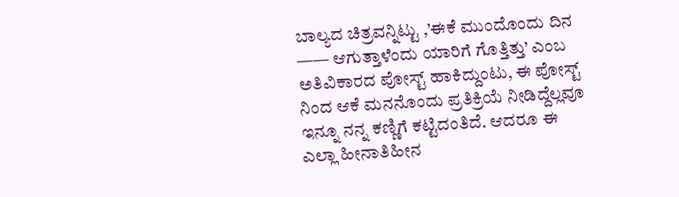ಬಾಲ್ಯದ ಚಿತ್ರವನ್ನಿಟ್ಟು ,’ಈಕೆ ಮುಂದೊಂದು ದಿನ —— ಆಗುತ್ತಾಳೆಂದು ಯಾರಿಗೆ ಗೊತ್ತಿತ್ತು’ ಎಂಬ ಅತಿವಿಕಾರದ ಪೋಸ್ಟ್ ಹಾಕಿದ್ದುಂಟು, ಈ ಪೋಸ್ಟ್ ನಿಂದ ಆಕೆ ಮನನೊಂದು ಪ್ರತಿಕ್ರಿಯೆ ನೀಡಿದ್ದೆಲ್ಲವೂ ಇನ್ನೂ ನನ್ನ ಕಣ್ಣಿಗೆ ಕಟ್ಟಿದಂತಿದೆ. ಆದರೂ ಈ ಎಲ್ಲಾ ಹೀನಾತಿಹೀನ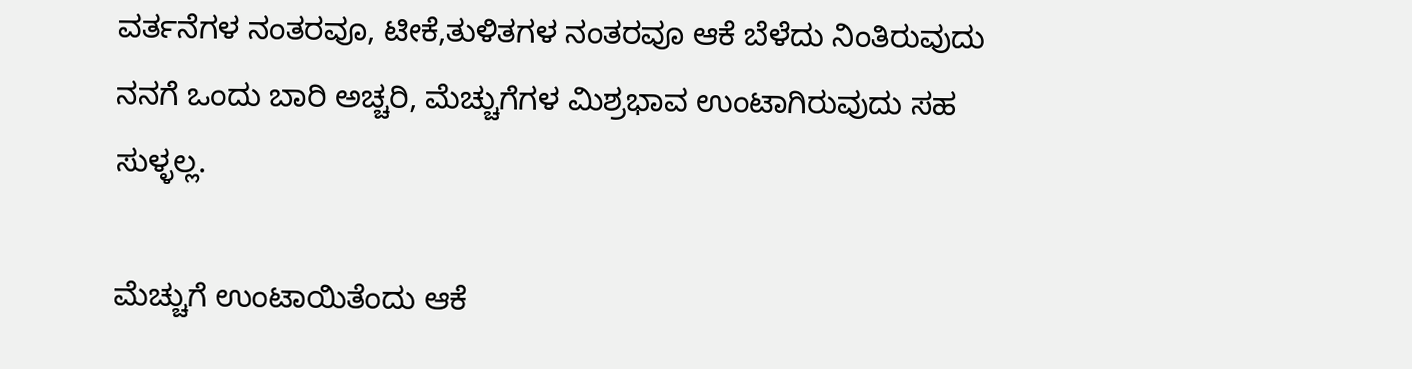ವರ್ತನೆಗಳ ನಂತರವೂ, ಟೀಕೆ,ತುಳಿತಗಳ ನಂತರವೂ ಆಕೆ ಬೆಳೆದು ನಿಂತಿರುವುದು ನನಗೆ ಒಂದು ಬಾರಿ ಅಚ್ಚರಿ, ಮೆಚ್ಚುಗೆಗಳ ಮಿಶ್ರಭಾವ ಉಂಟಾಗಿರುವುದು ಸಹ ಸುಳ್ಳಲ್ಲ.

ಮೆಚ್ಚುಗೆ ಉಂಟಾಯಿತೆಂದು ಆಕೆ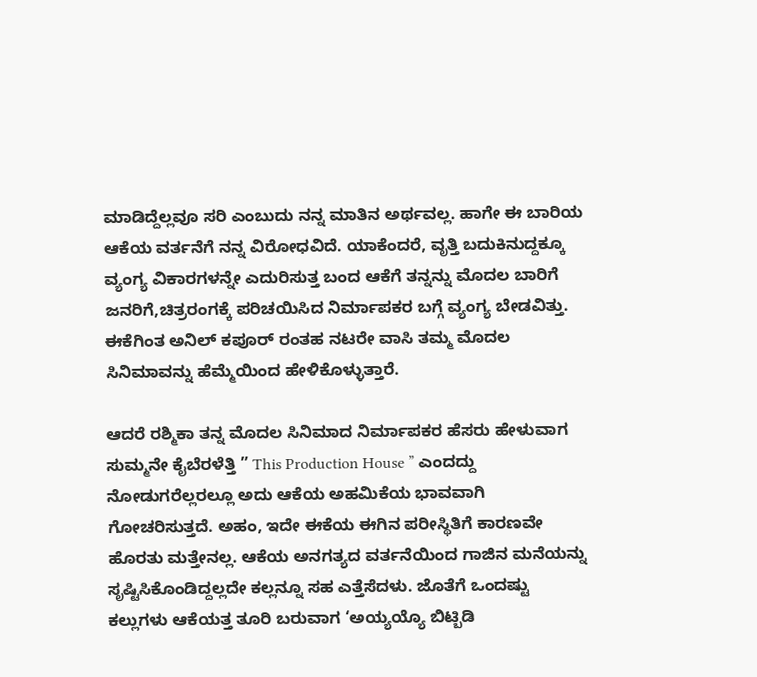ಮಾಡಿದ್ದೆಲ್ಲವೂ ಸರಿ ಎಂಬುದು ನನ್ನ ಮಾತಿನ ಅರ್ಥವಲ್ಲ. ಹಾಗೇ ಈ ಬಾರಿಯ ಆಕೆಯ ವರ್ತನೆಗೆ ನನ್ನ ವಿರೋಧವಿದೆ. ಯಾಕೆಂದರೆ, ವೃತ್ತಿ ಬದುಕಿನುದ್ದಕ್ಕೂ ವ್ಯಂಗ್ಯ ವಿಕಾರಗಳನ್ನೇ ಎದುರಿಸುತ್ತ ಬಂದ ಆಕೆಗೆ ತನ್ನನ್ನು ಮೊದಲ ಬಾರಿಗೆ ಜನರಿಗೆ,ಚಿತ್ರರಂಗಕ್ಕೆ ಪರಿಚಯಿಸಿದ ನಿರ್ಮಾಪಕರ ಬಗ್ಗೆ ವ್ಯಂಗ್ಯ ಬೇಡವಿತ್ತು. ಈಕೆಗಿಂತ ಅನಿಲ್ ಕಪೂರ್ ರಂತಹ ನಟರೇ ವಾಸಿ ತಮ್ಮ ಮೊದಲ ಸಿನಿಮಾವನ್ನು ಹೆಮ್ಮೆಯಿಂದ ಹೇಳಿಕೊಳ್ಳುತ್ತಾರೆ.

ಆದರೆ ರಶ್ಮಿಕಾ ತನ್ನ ಮೊದಲ ಸಿನಿಮಾದ ನಿರ್ಮಾಪಕರ ಹೆಸರು ಹೇಳುವಾಗ ಸುಮ್ಮನೇ ಕೈಬೆರಳೆತ್ತಿ ” This Production House ” ಎಂದದ್ದು ನೋಡುಗರೆಲ್ಲರಲ್ಲೂ ಅದು ಆಕೆಯ ಅಹಮಿಕೆಯ ಭಾವವಾಗಿ ಗೋಚರಿಸುತ್ತದೆ. ಅಹಂ, ಇದೇ ಈಕೆಯ ಈಗಿನ ಪರೀಸ್ಥಿತಿಗೆ ಕಾರಣವೇ ಹೊರತು ಮತ್ತೇನಲ್ಲ. ಆಕೆಯ ಅನಗತ್ಯದ ವರ್ತನೆಯಿಂದ ಗಾಜಿನ ಮನೆಯನ್ನು ಸೃಷ್ಟಿಸಿಕೊಂಡಿದ್ದಲ್ಲದೇ ಕಲ್ಲನ್ನೂ ಸಹ ಎತ್ತೆಸೆದಳು. ಜೊತೆಗೆ ಒಂದಷ್ಟು ಕಲ್ಲುಗಳು ಆಕೆಯತ್ತ ತೂರಿ ಬರುವಾಗ ‘ಅಯ್ಯಯ್ಯೊ ಬಿಟ್ಬಿಡಿ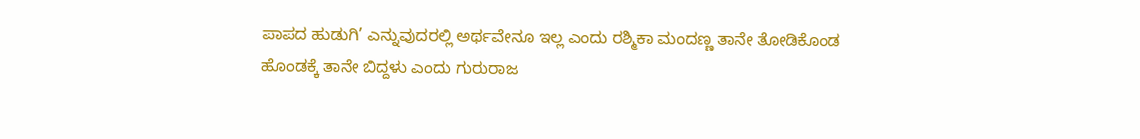ಪಾಪದ ಹುಡುಗಿ’ ಎನ್ನುವುದರಲ್ಲಿ ಅರ್ಥವೇನೂ ಇಲ್ಲ ಎಂದು ರಶ್ಮಿಕಾ ಮಂದಣ್ಣ ತಾನೇ ತೋಡಿಕೊಂಡ ಹೊಂಡಕ್ಕೆ ತಾನೇ ಬಿದ್ದಳು ಎಂದು ಗುರುರಾಜ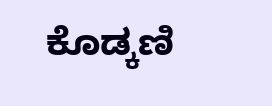ಕೊಡ್ಕಣಿ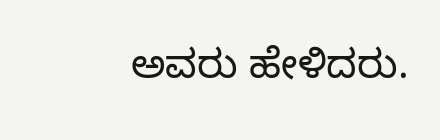ಅವರು ಹೇಳಿದರು.